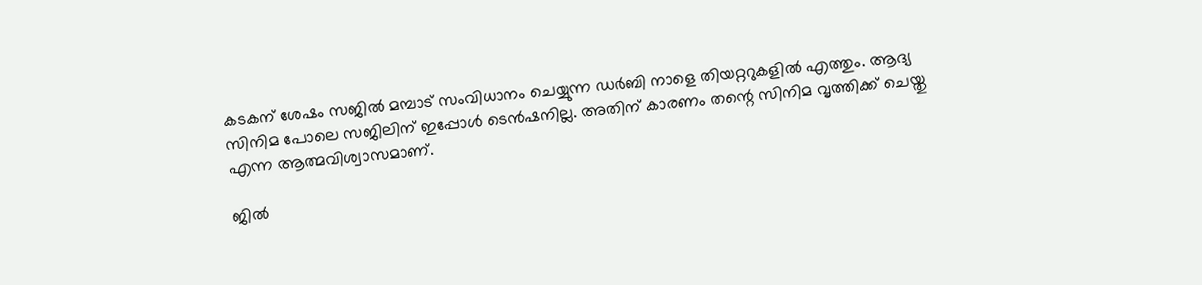കടകന് ശേഷം സജില്‍ മമ്പാട് സംവിധാനം ചെയ്യുന്ന ഡര്‍ബി നാളെ തിയറ്ററുകളില്‍ എത്തും. ആദ്യ സിനിമ പോലെ സജിലിന് ഇപ്പോൾ ടെൻഷനില്ല. അതിന് കാരണം തന്റെ സിനിമ വൃത്തിക്ക് ചെയ്തു എന്ന ആത്മവിശ്വാസമാണ്.

ജിൽ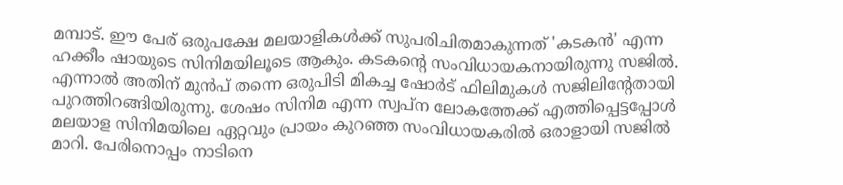മമ്പാട്. ഈ പേര് ഒരുപക്ഷേ മലയാളികൾക്ക് സുപരിചിതമാകുന്നത് 'കടകൻ' എന്ന ഹക്കീം ഷായുടെ സിനിമയിലൂടെ ആകും. കടകന്റെ സംവിധായകനായിരുന്നു സജിൽ. എന്നാൽ അതിന് മുൻപ് തന്നെ ഒരുപിടി മികച്ച ഷോർട് ഫിലിമുകൾ സജിലിന്റേതായി പുറത്തിറങ്ങിയിരുന്നു. ശേഷം സിനിമ എന്ന സ്വപ്ന ലോകത്തേക്ക് എത്തിപ്പെട്ടപ്പോൾ മലയാള സിനിമയിലെ ഏറ്റവും പ്രായം കുറഞ്ഞ സംവിധായകരിൽ ഒരാളായി സജിൽ മാറി. പേരിനൊപ്പം നാടിനെ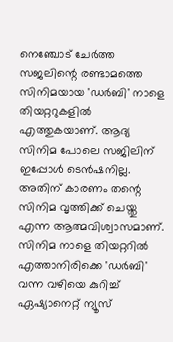നെഞ്ചോട് ചേർത്ത സജലിന്റെ രണ്ടാമത്തെ സിനിമയായ 'ഡർബി' നാളെ തിയറ്ററുകളിൽ എത്തുകയാണ്. ആദ്യ സിനിമ പോലെ സജിലിന് ഇപ്പോൾ ടെൻഷനില്ല. അതിന് കാരണം തന്റെ സിനിമ വൃത്തിക്ക് ചെയ്തു എന്ന ആത്മവിശ്വാസമാണ്. സിനിമ നാളെ തിയറ്ററിൽ എത്താനിരിക്കെ 'ഡർബി' വന്ന വഴിയെ കുറിച്ച് ഏഷ്യാനെറ്റ് ന്യൂസ്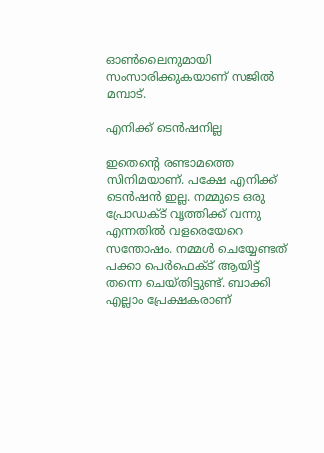ഓൺലൈനുമായി സംസാരിക്കുകയാണ് സജിൽ മമ്പാട്.

എനിക്ക് ടെൻഷനില്ല

ഇതെന്റെ രണ്ടാമത്തെ സിനിമയാണ്. പക്ഷേ എനിക്ക് ടെൻഷൻ ഇല്ല. നമ്മുടെ ഒരു പ്രോഡക്ട് വൃത്തിക്ക് വന്നു എന്നതിൽ വളരെയേറെ സന്തോഷം. നമ്മൾ ചെയ്യേണ്ടത് പക്കാ പെർഫെക്ട് ആയിട്ട് തന്നെ ചെയ്തിട്ടുണ്ട്. ബാക്കി എല്ലാം പ്രേക്ഷകരാണ്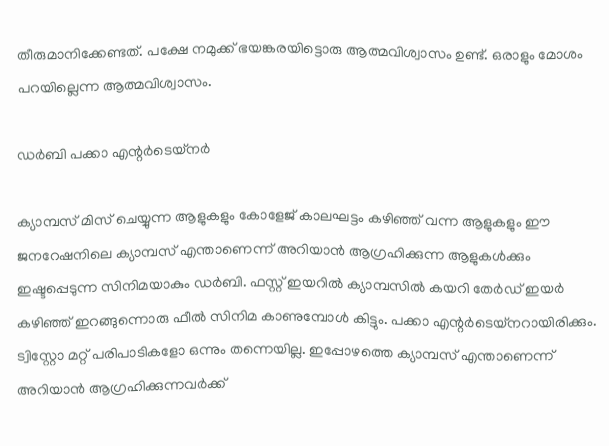തീരുമാനിക്കേണ്ടത്. പക്ഷേ നമുക്ക് ഭയങ്കരയിട്ടൊരു ആത്മവിശ്വാസം ഉണ്ട്. ഒരാളും മോശം പറയില്ലെന്ന ആത്മവിശ്വാസം.

ഡർബി പക്കാ എന്റർടെയ്നർ

ക്യാമ്പസ് മിസ് ചെയ്യുന്ന ആളുകളും കോളേജ് കാലഘട്ടം കഴിഞ്ഞ് വന്ന ആളുകളും ഈ ജനറേഷനിലെ ക്യാമ്പസ് എന്താണെന്ന് അറിയാൻ ആഗ്രഹിക്കുന്ന ആളുകൾക്കും ഇഷ്ടപ്പെടുന്ന സിനിമയാകും ഡർബി. ഫസ്റ്റ് ഇയറിൽ ക്യാമ്പസിൽ കയറി തേർഡ് ഇയർ കഴിഞ്ഞ് ഇറങ്ങുന്നൊരു ഫീൽ സിനിമ കാണുമ്പോൾ കിട്ടും. പക്കാ എന്റർടെയ്നറായിരിക്കും. ട്വിസ്റ്റോ മറ്റ് പരിപാടികളോ ഒന്നും തന്നെയില്ല. ഇപ്പോഴത്തെ ക്യാമ്പസ് എന്താണെന്ന് അറിയാൻ ആഗ്രഹിക്കുന്നവർക്ക്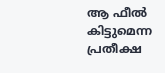ആ ഫീൽ കിട്ടുമെന്ന പ്രതീക്ഷ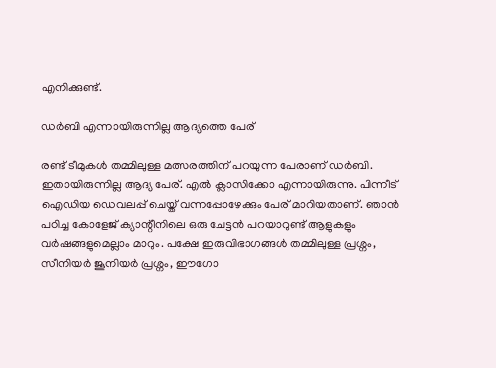എനിക്കുണ്ട്.

ഡർബി എന്നായിരുന്നില്ല ആദ്യത്തെ പേര്

രണ്ട് ടീമുകൾ തമ്മിലുള്ള മത്സരത്തിന് പറയുന്ന പേരാണ് ഡർബി. ഇതായിരുന്നില്ല ആദ്യ പേര്. എൽ ക്ലാസിക്കോ എന്നായിരുന്നു. പിന്നീട് ഐഡിയ ഡെവലപ്പ് ചെയ്ത് വന്നപ്പോഴേക്കും പേര് മാറിയതാണ്. ഞാൻ പഠിച്ച കോളേജ് ക്യാന്റീനിലെ ഒരു ചേട്ടൻ പറയാറുണ്ട് ആളുകളും വർഷങ്ങളുമെല്ലാം മാറും. പക്ഷേ ഇരുവിഭാഗങ്ങൾ തമ്മിലുള്ള പ്രശ്നം, സീനിയർ ജൂനിയർ പ്രശ്നം, ഈഗോ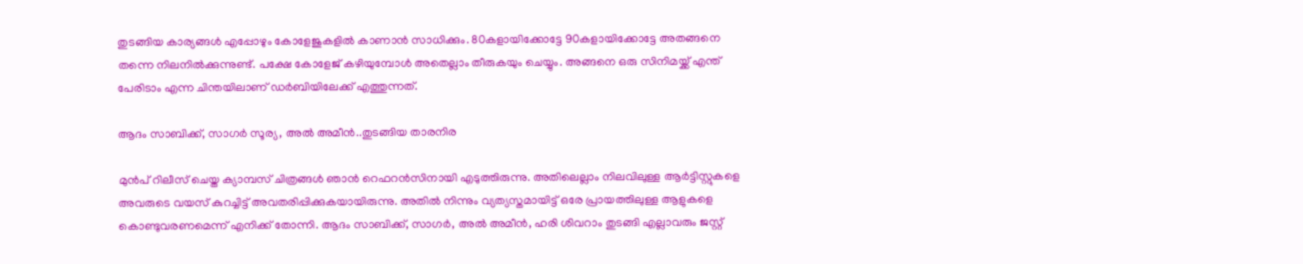തുടങ്ങിയ കാര്യങ്ങൾ എപ്പോഴും കോളേജുകളിൽ കാണാൻ സാധിക്കും. 80കളായിക്കോട്ടേ 90കളായിക്കോട്ടേ അതങ്ങനെ തന്നെ നിലനിൽക്കുന്നുണ്ട്. പക്ഷേ കോളേജ് കഴിയുമ്പോൾ അതെല്ലാം തീരുകയും ചെയ്യും. അങ്ങനെ ഒരു സിനിമയ്ക്ക് എന്ത് പേരിടാം എന്ന ചിന്തയിലാണ് ഡർബിയിലേക്ക് എത്തുന്നത്.

ആദം സാബിക്ക്, സാഗർ സൂര്യ, അൽ അമീൻ..തുടങ്ങിയ താരനിര

മുൻപ് റിലീസ് ചെയ്ത ക്യാമ്പസ് ചിത്രങ്ങൾ ഞാൻ റെഫറൻസിനായി എടുത്തിരുന്നു. അതിലെല്ലാം നിലവിലുള്ള ആർട്ടിസ്റ്റുകളെ അവരുടെ വയസ് കുറച്ചിട്ട് അവതരിപ്പിക്കുകയായിരുന്നു. അതിൽ നിന്നും വ്യത്യസ്തമായിട്ട് ഒരേ പ്രായത്തിലുള്ള ആളുകളെ കൊണ്ടുവരണമെന്ന് എനിക്ക് തോന്നി. ആദം സാബിക്ക്, സാഗർ, അൽ അമീൻ, ഹരി ശിവറാം തുടങ്ങി എല്ലാവരും ജസ്റ്റ്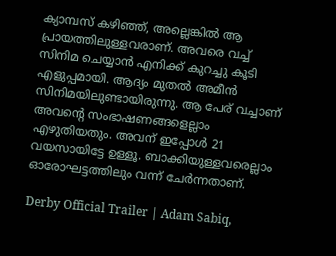ക്യാമ്പസ് കഴിഞ്ഞ്, അല്ലെങ്കിൽ ആ പ്രായത്തിലുള്ളവരാണ്. അവരെ വച്ച് സിനിമ ചെയ്യാൻ എനിക്ക് കുറച്ചു കൂടി എളുപ്പമായി. ആദ്യം മുതൽ അമീൻ സിനിമയിലുണ്ടായിരുന്നു. ആ പേര് വച്ചാണ് അവന്റെ സംഭാഷണങ്ങളെല്ലാം എഴുതിയതും. അവന് ഇപ്പോൾ 21 വയസായിട്ടേ ഉള്ളൂ. ബാക്കിയുള്ളവരെല്ലാം ഓരോഘട്ടത്തിലും വന്ന് ചേർന്നതാണ്.

Derby Official Trailer | Adam Sabiq,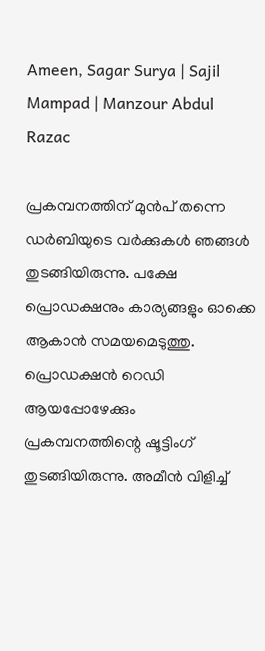Ameen, Sagar Surya | Sajil Mampad | Manzour Abdul Razac

പ്രകമ്പനത്തിന് മുൻപ് തന്നെ ഡർബിയുടെ വർക്കുകൾ ഞങ്ങൾ തുടങ്ങിയിരുന്നു. പക്ഷേ പ്രൊഡക്ഷനും കാര്യങ്ങളും ഓക്കെ ആകാൻ സമയമെടുത്തു. പ്രൊഡക്ഷൻ റെഡി ആയപ്പോഴേക്കും പ്രകമ്പനത്തിന്റെ ഷൂട്ടിംഗ് തുടങ്ങിയിരുന്നു. അമീൻ വിളിച്ച്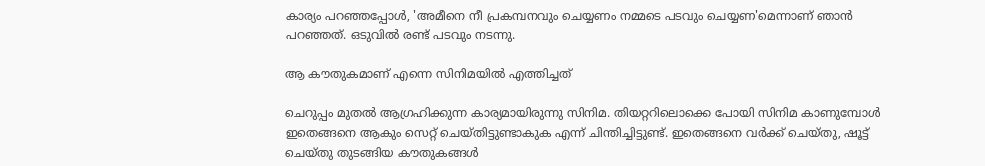കാര്യം പറഞ്ഞപ്പോൾ, 'അമീനെ നീ പ്രകമ്പനവും ചെയ്യണം നമ്മടെ പടവും ചെയ്യണ'മെന്നാണ് ഞാൻ പറഞ്ഞത്. ഒടുവിൽ രണ്ട് പടവും നടന്നു.

ആ കൗതുകമാണ് എന്നെ സിനിമയിൽ എത്തിച്ചത്

ചെറുപ്പം മുതൽ ആഗ്രഹിക്കുന്ന കാര്യമായിരുന്നു സിനിമ. തിയറ്ററിലൊക്കെ പോയി സിനിമ കാണുമ്പോൾ ഇതെങ്ങനെ ആകും സെറ്റ് ചെയ്തിട്ടുണ്ടാകുക എന്ന് ചിന്തിച്ചിട്ടുണ്ട്. ഇതെങ്ങനെ വർക്ക് ചെയ്തു, ഷൂട്ട് ചെയ്തു തുടങ്ങിയ കൗതുകങ്ങൾ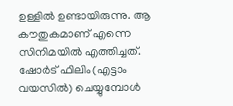ഉള്ളിൽ ഉണ്ടായിരുന്നു. ആ കൗതുകമാണ് എന്നെ സിനിമയിൽ എത്തിച്ചത്. ഷോർട് ഫിലിം(എട്ടാം വയസിൽ) ചെയ്യുമ്പോൾ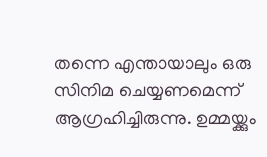തന്നെ എന്തായാലും ഒരു സിനിമ ചെയ്യണമെന്ന് ആഗ്രഹിച്ചിരുന്നു. ഉമ്മയ്ക്കും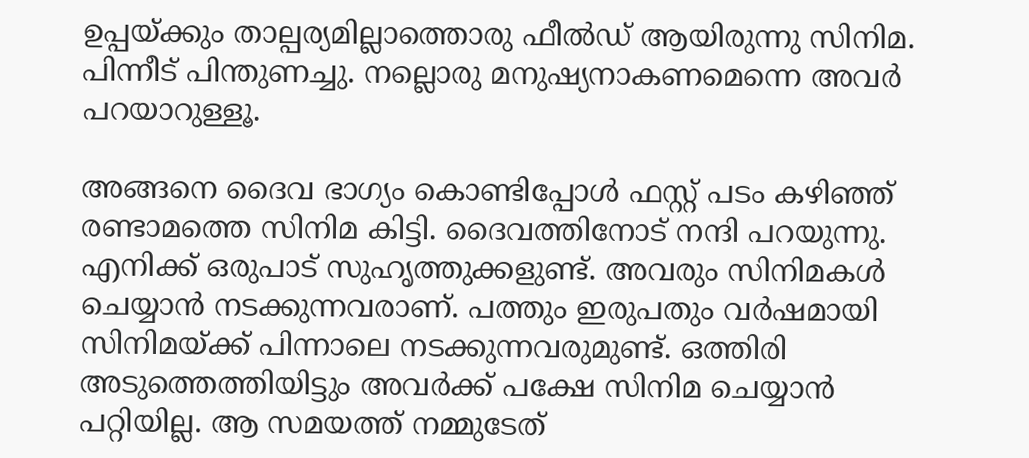ഉപ്പയ്ക്കും താല്പര്യമില്ലാത്തൊരു ഫീൽഡ് ആയിരുന്നു സിനിമ. പിന്നീട് പിന്തുണച്ചു. നല്ലൊരു മനുഷ്യനാകണമെന്നെ അവർ പറയാറുള്ളൂ.

അങ്ങനെ ദൈവ ഭാഗ്യം കൊണ്ടിപ്പോൾ ഫസ്റ്റ് പടം കഴിഞ്ഞ് രണ്ടാമത്തെ സിനിമ കിട്ടി. ദൈവത്തിനോട് നന്ദി പറയുന്നു. എനിക്ക് ഒരുപാട് സുഹൃത്തുക്കളുണ്ട്. അവരും സിനിമകൾ ചെയ്യാൻ നടക്കുന്നവരാണ്. പത്തും ഇരുപതും വർഷമായി സിനിമയ്ക്ക് പിന്നാലെ നടക്കുന്നവരുമുണ്ട്. ഒത്തിരി അടുത്തെത്തിയിട്ടും അവർക്ക് പക്ഷേ സിനിമ ചെയ്യാൻ പറ്റിയില്ല. ആ സമയത്ത് നമ്മുടേത്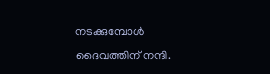നടക്കുമ്പോൾ ദൈവത്തിന് നന്ദി.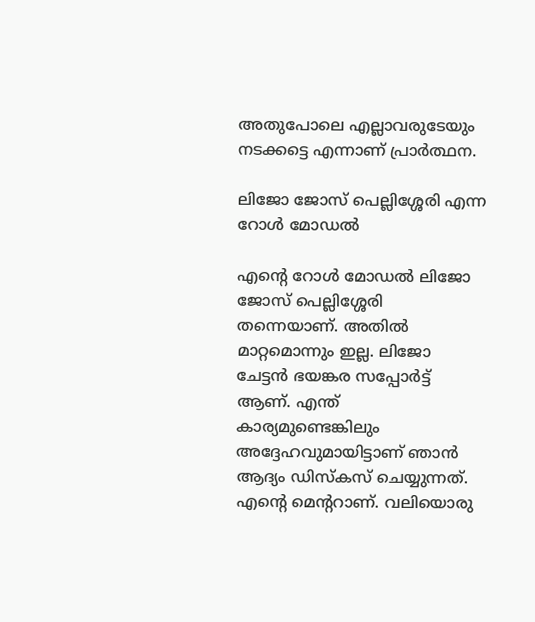അതുപോലെ എല്ലാവരുടേയും നടക്കട്ടെ എന്നാണ് പ്രാർത്ഥന.

ലിജോ ജോസ് പെല്ലിശ്ശേരി എന്ന റോൾ മോഡൽ

എന്റെ റോൾ മോഡൽ ലിജോ ജോസ് പെല്ലിശ്ശേരി തന്നെയാണ്. അതിൽ മാറ്റമൊന്നും ഇല്ല. ലിജോ ചേട്ടൻ ഭയങ്കര സപ്പോർട്ട് ആണ്. എന്ത് കാര്യമുണ്ടെങ്കിലും അദ്ദേഹവുമായിട്ടാണ് ഞാൻ ആദ്യം ഡിസ്കസ് ചെയ്യുന്നത്. എന്റെ മെന്ററാണ്. വലിയൊരു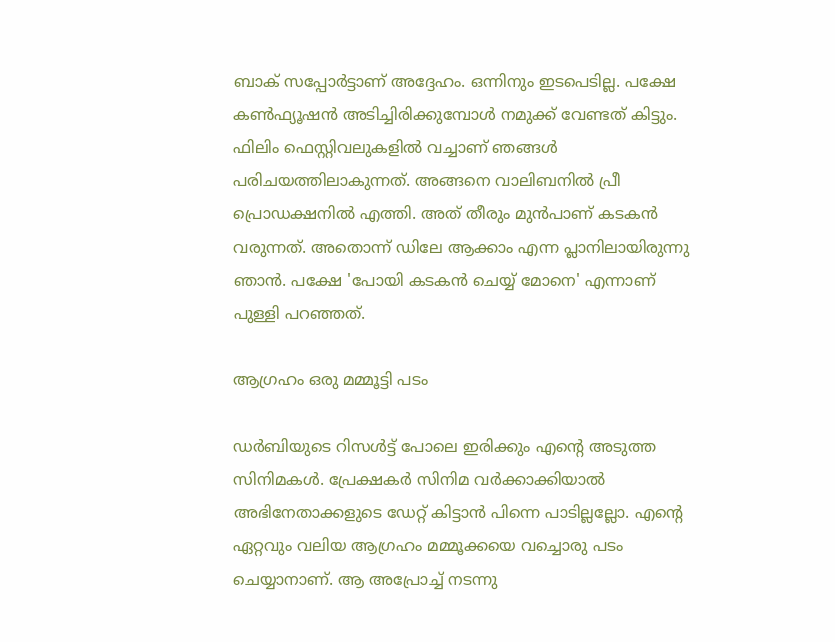ബാക് സപ്പോർട്ടാണ് അദ്ദേഹം. ഒന്നിനും ഇടപെടില്ല. പക്ഷേ കൺഫ്യൂഷൻ അടിച്ചിരിക്കുമ്പോൾ നമുക്ക് വേണ്ടത് കിട്ടും. ഫിലിം ഫെസ്റ്റിവലുകളിൽ വച്ചാണ് ഞങ്ങൾ പരിചയത്തിലാകുന്നത്. അങ്ങനെ വാലിബനിൽ പ്രീ പ്രൊഡക്ഷനിൽ എത്തി. അത് തീരും മുൻപാണ് കടകൻ വരുന്നത്. അതൊന്ന് ഡിലേ ആക്കാം എന്ന പ്ലാനിലായിരുന്നു ഞാൻ. പക്ഷേ 'പോയി കടകൻ ചെയ്യ് മോനെ' എന്നാണ് പുള്ളി പറഞ്ഞത്.

ആഗ്രഹം ഒരു മമ്മൂട്ടി പടം

ഡർബിയുടെ റിസൾട്ട് പോലെ ഇരിക്കും എന്റെ അടുത്ത സിനിമകൾ. പ്രേക്ഷകർ സിനിമ വർക്കാക്കിയാൽ അഭിനേതാക്കളുടെ ഡേറ്റ് കിട്ടാൻ പിന്നെ പാടില്ലല്ലോ. എന്റെ ഏറ്റവും വലിയ ആഗ്രഹം മമ്മൂക്കയെ വച്ചൊരു പടം ചെയ്യാനാണ്. ആ അപ്രോച്ച് നടന്നു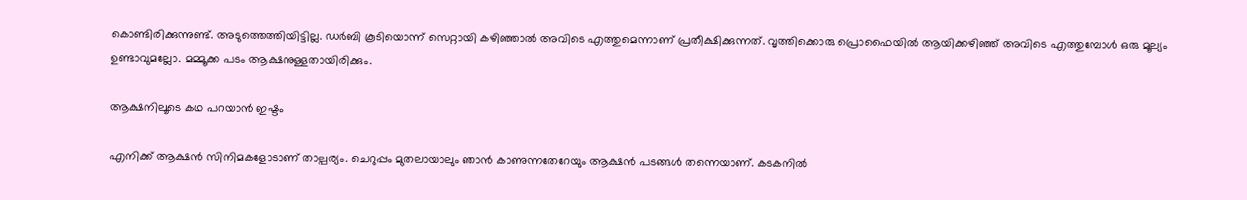കൊണ്ടിരിക്കുന്നുണ്ട്. അടുത്തെത്തിയിട്ടില്ല. ഡർബി കൂടിയൊന്ന് സെറ്റായി കഴിഞ്ഞാൽ അവിടെ എത്തുമെന്നാണ് പ്രതീക്ഷിക്കുന്നത്. വൃത്തിക്കൊരു പ്രൊഫൈയിൽ ആയിക്കഴിഞ്ഞ് അവിടെ എത്തുമ്പോൾ ഒരു മൂല്യം ഉണ്ടാവുമല്ലോ. മമ്മൂക്ക പടം ആക്ഷനുള്ളതായിരിക്കും.

ആക്ഷനിലൂടെ കഥ പറയാൻ ഇഷ്ടം

എനിക്ക് ആക്ഷൻ സിനിമകളോടാണ് താല്പര്യം. ചെറുപ്പം മുതലായാലും ഞാൻ കാണുന്നതേറേയും ആക്ഷൻ പടങ്ങൾ തന്നെയാണ്. കടകനിൽ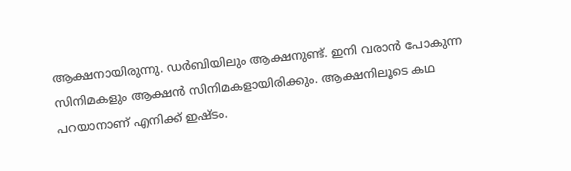ആക്ഷനായിരുന്നു. ഡർബിയിലും ആക്ഷനുണ്ട്. ഇനി വരാൻ പോകുന്ന സിനിമകളും ആക്ഷൻ സിനിമകളായിരിക്കും. ആക്ഷനിലൂടെ കഥ പറയാനാണ് എനിക്ക് ഇഷ്ടം.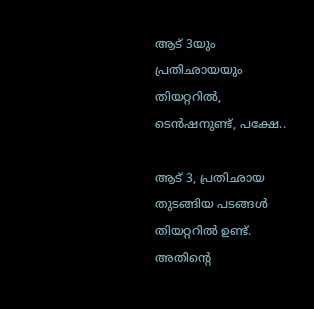ആട് 3യും പ്രതിഛായയും തിയറ്ററിൽ, ടെൻഷനുണ്ട്, പക്ഷേ..

ആട് 3, പ്രതിഛായ തുടങ്ങിയ പടങ്ങൾ തിയറ്ററിൽ ഉണ്ട്. അതിന്റെ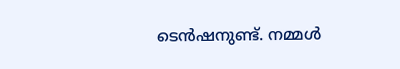ടെൻഷനുണ്ട്. നമ്മൾ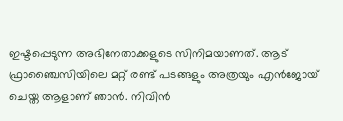ഇഷ്ടപ്പെടുന്ന അഭിനേതാക്കളുടെ സിനിമയാണത്. ആട് ഫ്രാഞ്ചൈസിയിലെ മറ്റ് രണ്ട് പടങ്ങളും അത്രയും എൻജോയ് ചെയ്ത ആളാണ് ഞാൻ. നിവിൻ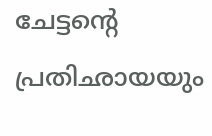ചേട്ടന്റെ പ്രതിഛായയും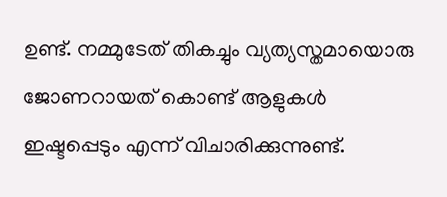ഉണ്ട്. നമ്മുടേത് തികച്ചും വ്യത്യസ്തമായൊരു ജോണറായത് കൊണ്ട് ആളുകൾ ഇഷ്ടപ്പെടും എന്ന് വിചാരിക്കുന്നുണ്ട്.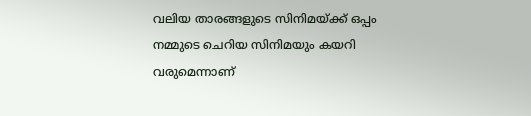വലിയ താരങ്ങളുടെ സിനിമയ്ക്ക് ഒപ്പം നമ്മുടെ ചെറിയ സിനിമയും കയറി വരുമെന്നാണ്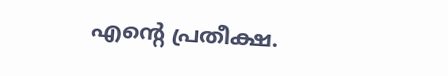എന്റെ പ്രതീക്ഷ.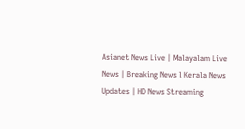Asianet News Live | Malayalam Live News | Breaking News l Kerala News Updates | HD News Streaming